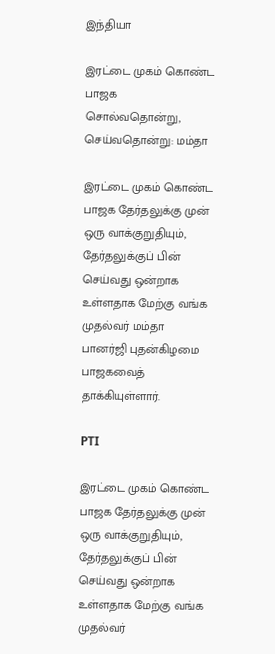இந்தியா

இரட்டை முகம் கொண்ட பாஜக சொல்வதொன்று, செய்வதொன்று: மம்தா

இரட்டை முகம் கொண்ட பாஜக தேர்தலுக்கு முன் ஒரு வாக்குறுதியும், தேர்தலுக்குப் பின் செய்வது ஒன்றாக உள்ளதாக மேற்கு வங்க முதல்வர் மம்தா பானர்ஜி புதன்கிழமை பாஜகவைத் தாக்கியுள்ளார்.

PTI

இரட்டை முகம் கொண்ட பாஜக தேர்தலுக்கு முன் ஒரு வாக்குறுதியும், தேர்தலுக்குப் பின் செய்வது ஒன்றாக உள்ளதாக மேற்கு வங்க முதல்வர்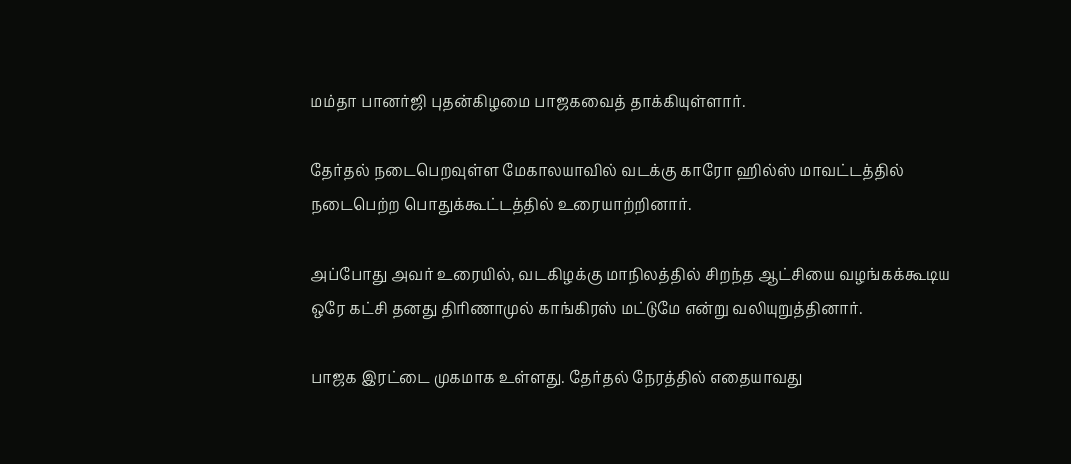மம்தா பானர்ஜி புதன்கிழமை பாஜகவைத் தாக்கியுள்ளார்.

தேர்தல் நடைபெறவுள்ள மேகாலயாவில் வடக்கு காரோ ஹில்ஸ் மாவட்டத்தில் நடைபெற்ற பொதுக்கூட்டத்தில் உரையாற்றினார்.

அப்போது அவர் உரையில், வடகிழக்கு மாநிலத்தில் சிறந்த ஆட்சியை வழங்கக்கூடிய ஒரே கட்சி தனது திரிணாமுல் காங்கிரஸ் மட்டுமே என்று வலியுறுத்தினார்.

பாஜக இரட்டை முகமாக உள்ளது. தேர்தல் நேரத்தில் எதையாவது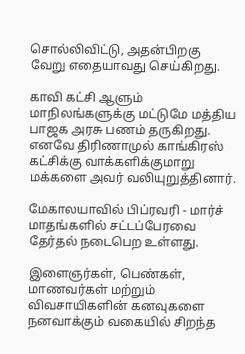சொல்லிவிட்டு, அதன்பிறகு வேறு எதையாவது செய்கிறது.

காவி கட்சி ஆளும் மாநிலங்களுக்கு மட்டுமே மத்திய பாஜக அரசு பணம் தருகிறது. எனவே திரிணாமுல் காங்கிரஸ் கட்சிக்கு வாக்களிக்குமாறு மக்களை அவர் வலியுறுத்தினார்.

மேகாலயாவில் பிப்ரவரி - மார்ச் மாதங்களில் சட்டப்பேரவை தேர்தல் நடைபெற உள்ளது.

இளைஞர்கள், பெண்கள், மாணவர்கள் மற்றும் விவசாயிகளின் கனவுகளை நனவாக்கும் வகையில் சிறந்த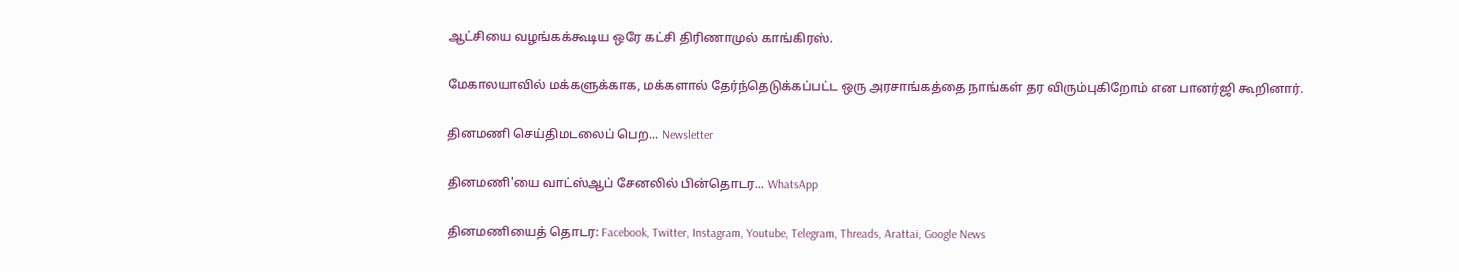ஆட்சியை வழங்கக்கூடிய ஒரே கட்சி திரிணாமுல் காங்கிரஸ்.

மேகாலயாவில் மக்களுக்காக, மக்களால் தேர்ந்தெடுக்கப்பட்ட ஒரு அரசாங்கத்தை நாங்கள் தர விரும்புகிறோம் என பானர்ஜி கூறினார்.

தினமணி செய்திமடலைப் பெற... Newsletter

தினமணி'யை வாட்ஸ்ஆப் சேனலில் பின்தொடர... WhatsApp

தினமணியைத் தொடர: Facebook, Twitter, Instagram, Youtube, Telegram, Threads, Arattai, Google News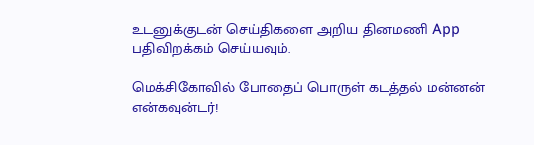உடனுக்குடன் செய்திகளை அறிய தினமணி App பதிவிறக்கம் செய்யவும்.

மெக்சிகோவில் போதைப் பொருள் கடத்தல் மன்னன் என்கவுன்டர்!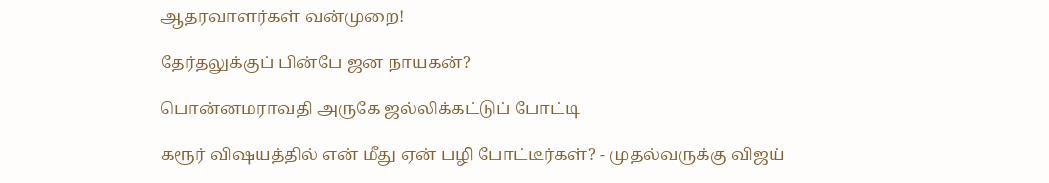ஆதரவாளர்கள் வன்முறை!

தேர்தலுக்குப் பின்பே ஜன நாயகன்?

பொன்னமராவதி அருகே ஜல்லிக்கட்டுப் போட்டி

கரூர் விஷயத்தில் என் மீது ஏன் பழி போட்டீர்கள்? - முதல்வருக்கு விஜய்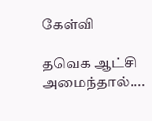கேள்வி

தவெக ஆட்சி அமைந்தால்....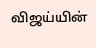விஜய்யின்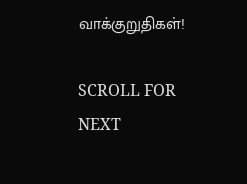வாக்குறுதிகள்!

SCROLL FOR NEXT